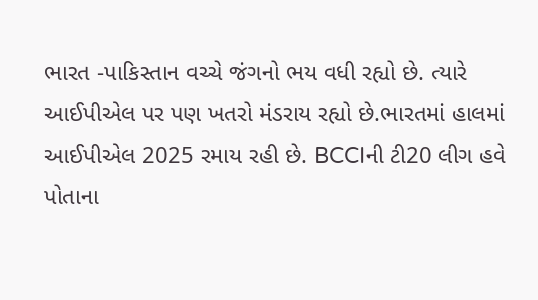ભારત -પાકિસ્તાન વચ્ચે જંગનો ભય વધી રહ્યો છે. ત્યારે આઈપીએલ પર પણ ખતરો મંડરાય રહ્યો છે.ભારતમાં હાલમાં આઈપીએલ 2025 રમાય રહી છે. BCCIની ટી20 લીગ હવે પોતાના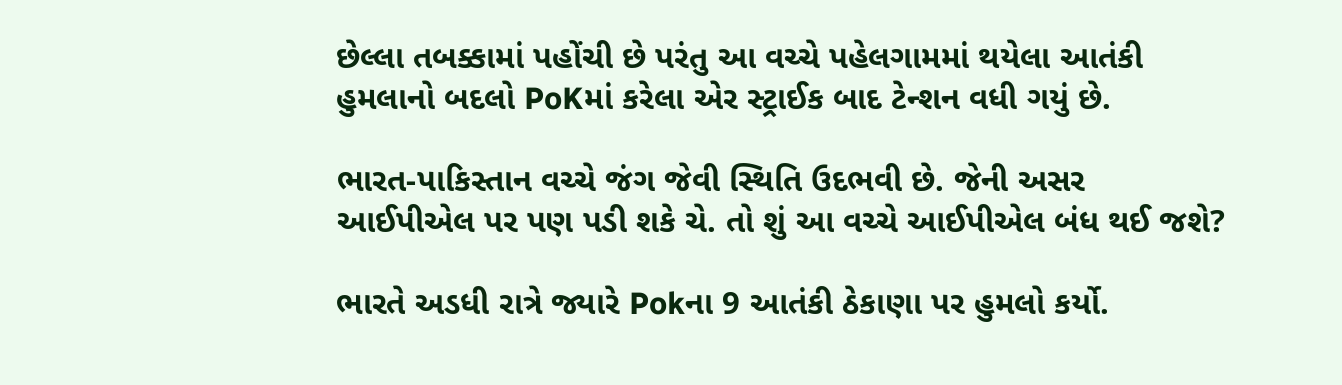છેલ્લા તબક્કામાં પહોંચી છે પરંતુ આ વચ્ચે પહેલગામમાં થયેલા આતંકી હુમલાનો બદલો PoKમાં કરેલા એર સ્ટ્રાઈક બાદ ટેન્શન વધી ગયું છે.

ભારત-પાકિસ્તાન વચ્ચે જંગ જેવી સ્થિતિ ઉદભવી છે. જેની અસર આઈપીએલ પર પણ પડી શકે ચે. તો શું આ વચ્ચે આઈપીએલ બંધ થઈ જશે?

ભારતે અડધી રાત્રે જ્યારે Pokના 9 આતંકી ઠેકાણા પર હુમલો કર્યો.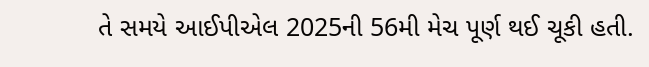તે સમયે આઈપીએલ 2025ની 56મી મેચ પૂર્ણ થઈ ચૂકી હતી.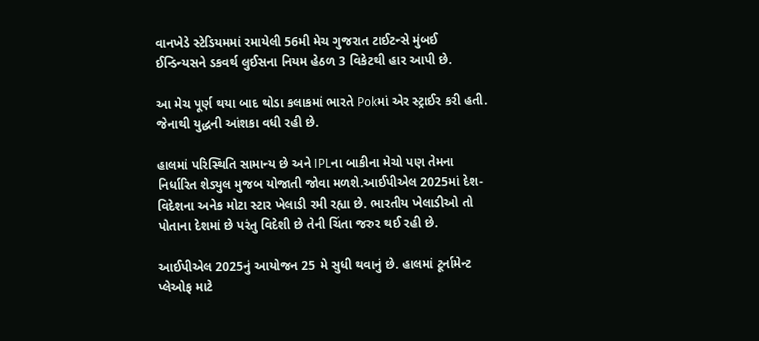વાનખેડે સ્ટેડિયમમાં રમાયેલી 56મી મેચ ગુજરાત ટાઈટન્સે મુંબઈ ઈન્ડિન્યસને ડકવર્થ લુઈસના નિયમ હેઠળ 3 વિકેટથી હાર આપી છે.

આ મેચ પૂર્ણ થયા બાદ થોડા કલાકમાં ભારતે Pokમાં એર સ્ટ્રાઈર કરી હતી. જેનાથી યુદ્ધની આંશકા વધી રહી છે.

હાલમાં પરિસ્થિતિ સામાન્ય છે અને IPLના બાકીના મેચો પણ તેમના નિર્ધારિત શેડ્યુલ મુજબ યોજાતી જોવા મળશે.આઈપીએલ 2025માં દેશ-વિદેશના અનેક મોટા સ્ટાર ખેલાડી રમી રહ્યા છે. ભારતીય ખેલાડીઓ તો પોતાના દેશમાં છે પરંતુ વિદેશી છે તેની ચિંતા જરુર થઈ રહી છે.

આઈપીએલ 2025નું આયોજન 25 મે સુધી થવાનું છે. હાલમાં ટૂર્નામેન્ટ પ્લેઓફ માટે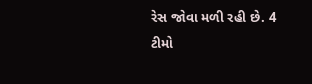રેસ જોવા મળી રહી છે. 4 ટીમો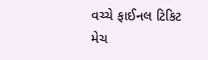વચ્ચે ફાઈનલ ટિકિટ મેચ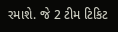રમાશે. જે 2 ટીમ ટિકિટ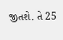જીતશે. તે 25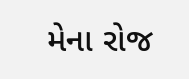મેના રોજ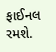ફાઈનલ રમશે.